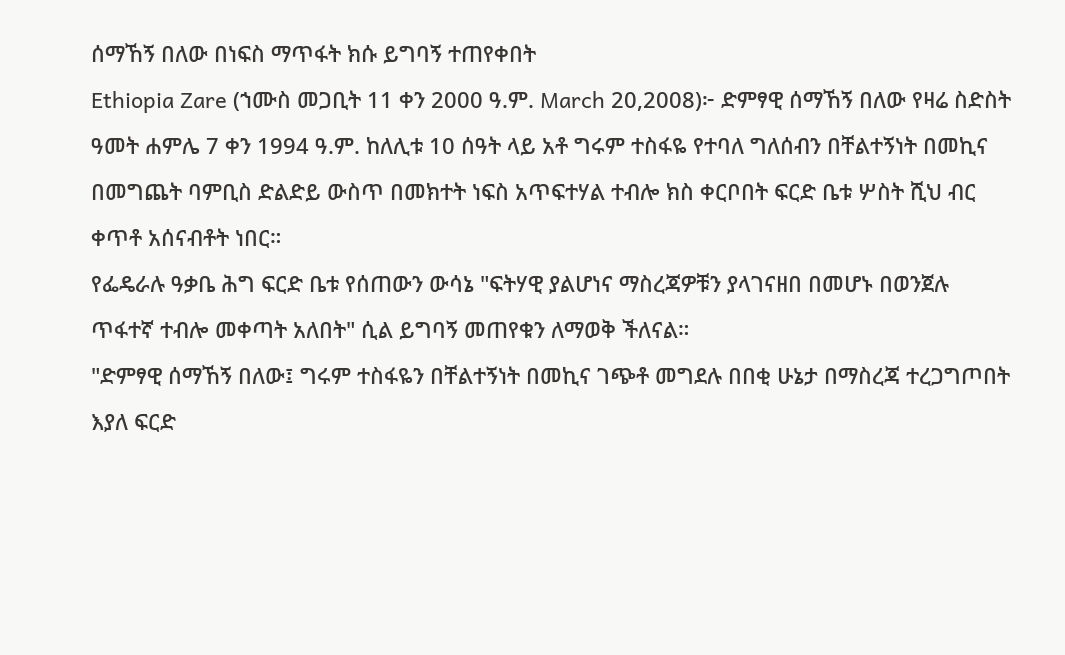ሰማኸኝ በለው በነፍስ ማጥፋት ክሱ ይግባኝ ተጠየቀበት
Ethiopia Zare (ኀሙስ መጋቢት 11 ቀን 2000 ዓ.ም. March 20,2008)፦ ድምፃዊ ሰማኸኝ በለው የዛሬ ስድስት ዓመት ሐምሌ 7 ቀን 1994 ዓ.ም. ከለሊቱ 10 ሰዓት ላይ አቶ ግሩም ተስፋዬ የተባለ ግለሰብን በቸልተኝነት በመኪና በመግጨት ባምቢስ ድልድይ ውስጥ በመክተት ነፍስ አጥፍተሃል ተብሎ ክስ ቀርቦበት ፍርድ ቤቱ ሦስት ሺህ ብር ቀጥቶ አሰናብቶት ነበር።
የፌዴራሉ ዓቃቤ ሕግ ፍርድ ቤቱ የሰጠውን ውሳኔ "ፍትሃዊ ያልሆነና ማስረጃዎቹን ያላገናዘበ በመሆኑ በወንጀሉ ጥፋተኛ ተብሎ መቀጣት አለበት" ሲል ይግባኝ መጠየቁን ለማወቅ ችለናል።
"ድምፃዊ ሰማኸኝ በለው፤ ግሩም ተስፋዬን በቸልተኝነት በመኪና ገጭቶ መግደሉ በበቂ ሁኔታ በማስረጃ ተረጋግጦበት እያለ ፍርድ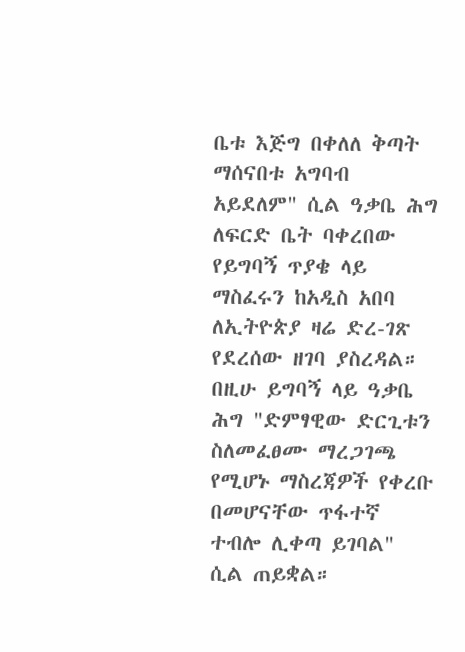ቤቱ እጅግ በቀለለ ቅጣት ማሰናበቱ አግባብ አይደለም" ሲል ዓቃቤ ሕግ ለፍርድ ቤት ባቀረበው የይግባኝ ጥያቄ ላይ ማስፈሩን ከአዲስ አበባ ለኢትዮጵያ ዛሬ ድረ-ገጽ የደረሰው ዘገባ ያስረዳል።
በዚሁ ይግባኝ ላይ ዓቃቤ ሕግ "ድምፃዊው ድርጊቱን ስለመፈፀሙ ማረጋገጫ የሚሆኑ ማስረጃዎች የቀረቡ በመሆናቸው ጥፋተኛ ተብሎ ሊቀጣ ይገባል" ሲል ጠይቋል።